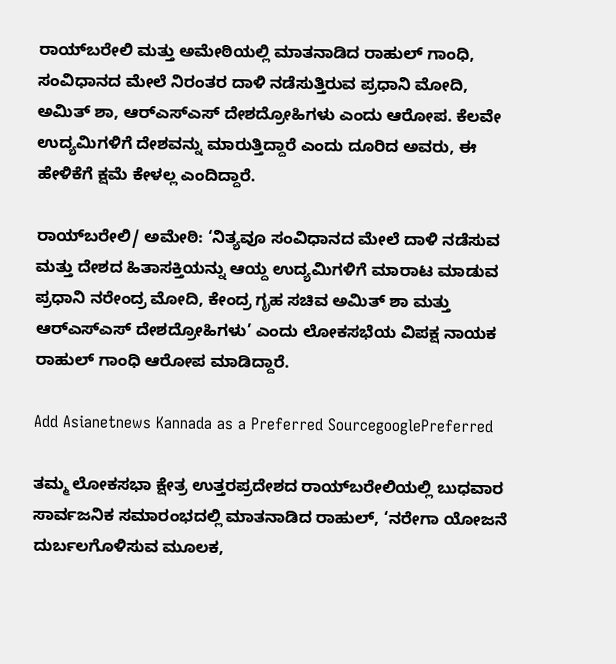ರಾಯ್‌ಬರೇಲಿ ಮತ್ತು ಅಮೇಠಿಯಲ್ಲಿ ಮಾತನಾಡಿದ ರಾಹುಲ್‌ ಗಾಂಧಿ, ಸಂವಿಧಾನದ ಮೇಲೆ ನಿರಂತರ ದಾಳಿ ನಡೆಸುತ್ತಿರುವ ಪ್ರಧಾನಿ ಮೋದಿ, ಅಮಿತ್ ಶಾ, ಆರ್‌ಎಸ್‌ಎಸ್‌ ದೇಶದ್ರೋಹಿಗಳು ಎಂದು ಆರೋಪ. ಕೆಲವೇ ಉದ್ಯಮಿಗಳಿಗೆ ದೇಶವನ್ನು ಮಾರುತ್ತಿದ್ದಾರೆ ಎಂದು ದೂರಿದ ಅವರು, ಈ ಹೇಳಿಕೆಗೆ ಕ್ಷಮೆ ಕೇಳಲ್ಲ ಎಂದಿದ್ದಾರೆ.

ರಾಯ್‌ಬರೇಲಿ/ ಅಮೇಠಿ: ‘ನಿತ್ಯವೂ ಸಂವಿಧಾನದ ಮೇಲೆ ದಾಳಿ ನಡೆಸುವ ಮತ್ತು ದೇಶದ ಹಿತಾಸಕ್ತಿಯನ್ನು ಆಯ್ದ ಉದ್ಯಮಿಗಳಿಗೆ ಮಾರಾಟ ಮಾಡುವ ಪ್ರಧಾನಿ ನರೇಂದ್ರ ಮೋದಿ, ಕೇಂದ್ರ ಗೃಹ ಸಚಿವ ಅಮಿತ್‌ ಶಾ ಮತ್ತು ಆರ್‌ಎಸ್‌ಎಸ್‌ ದೇಶದ್ರೋಹಿಗಳು’ ಎಂದು ಲೋಕಸಭೆಯ ವಿಪಕ್ಷ ನಾಯಕ ರಾಹುಲ್‌ ಗಾಂಧಿ ಆರೋಪ ಮಾಡಿದ್ದಾರೆ.

Add Asianetnews Kannada as a Preferred SourcegooglePreferred

ತಮ್ಮ ಲೋಕಸಭಾ ಕ್ಷೇತ್ರ ಉತ್ತರಪ್ರದೇಶದ ರಾಯ್‌ಬರೇಲಿಯಲ್ಲಿ ಬುಧವಾರ ಸಾರ್ವಜನಿಕ ಸಮಾರಂಭದಲ್ಲಿ ಮಾತನಾಡಿದ ರಾಹುಲ್‌, ‘ನರೇಗಾ ಯೋಜನೆ ದುರ್ಬಲಗೊಳಿಸುವ ಮೂಲಕ,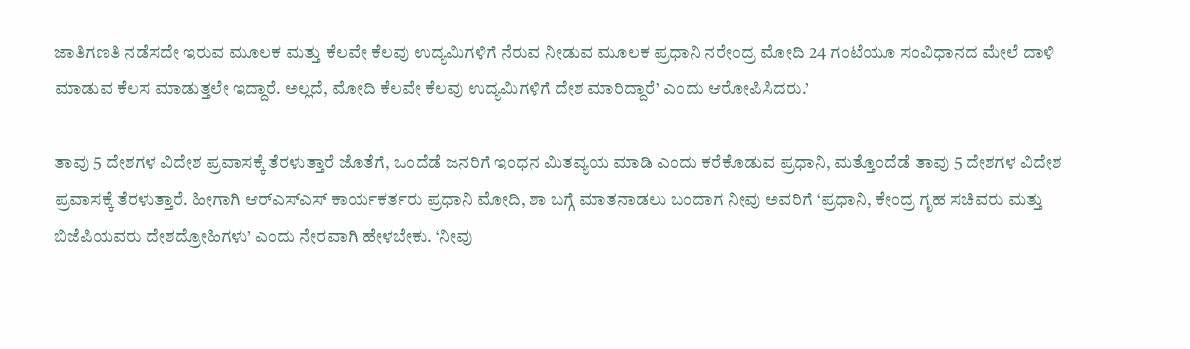ಜಾತಿಗಣತಿ ನಡೆಸದೇ ಇರುವ ಮೂಲಕ ಮತ್ತು ಕೆಲವೇ ಕೆಲವು ಉದ್ಯಮಿಗಳಿಗೆ ನೆರುವ ನೀಡುವ ಮೂಲಕ ಪ್ರಧಾನಿ ನರೇಂದ್ರ ಮೋದಿ 24 ಗಂಟೆಯೂ ಸಂವಿಧಾನದ ಮೇಲೆ ದಾಳಿ ಮಾಡುವ ಕೆಲಸ ಮಾಡುತ್ತಲೇ ಇದ್ದಾರೆ. ಅಲ್ಲದೆ, ಮೋದಿ ಕೆಲವೇ ಕೆಲವು ಉದ್ಯಮಿಗಳಿಗೆ ದೇಶ ಮಾರಿದ್ದಾರೆ’ ಎಂದು ಆರೋಪಿಸಿದರು.’

ತಾವು 5 ದೇಶಗಳ ವಿದೇಶ ಪ್ರವಾಸಕ್ಕೆ ತೆರಳುತ್ತಾರೆ ಜೊತೆಗೆ, ಒಂದೆಡೆ ಜನರಿಗೆ ಇಂಧನ ಮಿತವ್ಯಯ ಮಾಡಿ ಎಂದು ಕರೆಕೊಡುವ ಪ್ರಧಾನಿ, ಮತ್ತೊಂದೆಡೆ ತಾವು 5 ದೇಶಗಳ ವಿದೇಶ ಪ್ರವಾಸಕ್ಕೆ ತೆರಳುತ್ತಾರೆ. ಹೀಗಾಗಿ ಆರ್‌ಎಸ್‌ಎಸ್‌ ಕಾರ್ಯಕರ್ತರು ಪ್ರಧಾನಿ ಮೋದಿ, ಶಾ ಬಗ್ಗೆ ಮಾತನಾಡಲು ಬಂದಾಗ ನೀವು ಅವರಿಗೆ ‘ಪ್ರಧಾನಿ, ಕೇಂದ್ರ ಗೃಹ ಸಚಿವರು ಮತ್ತು ಬಿಜೆಪಿಯವರು ದೇಶದ್ರೋಹಿಗಳು’ ಎಂದು ನೇರವಾಗಿ ಹೇಳಬೇಕು. ‘ನೀವು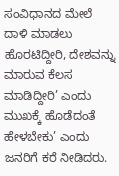ಸಂವಿಧಾನದ ಮೇಲೆ ದಾಳಿ ಮಾಡಲು ಹೊರಟಿದ್ದೀರಿ, ದೇಶವನ್ನು ಮಾರುವ ಕೆಲಸ ಮಾಡಿದ್ದೀರಿ’ ಎಂದು ಮುಖಕ್ಕೆ ಹೊಡೆದಂತೆ ಹೇಳಬೇಕು’ ಎಂದು ಜನರಿಗೆ ಕರೆ ನೀಡಿದರು.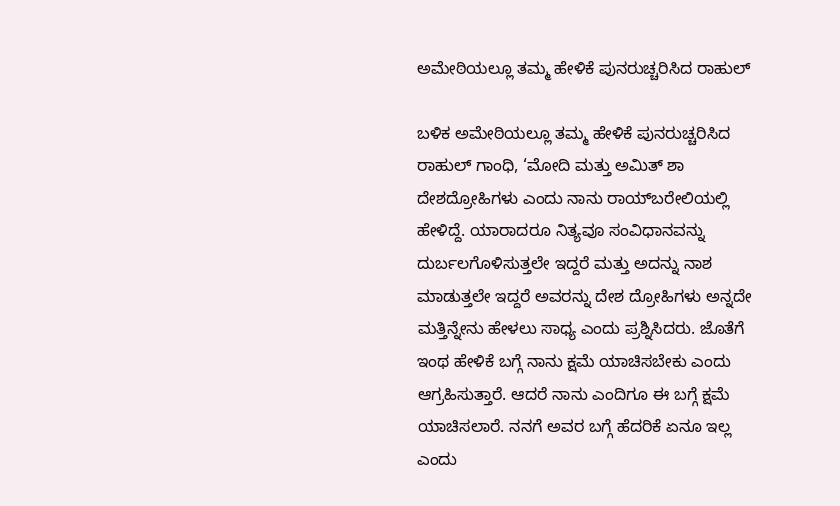ಅಮೇಠಿಯಲ್ಲೂ ತಮ್ಮ ಹೇಳಿಕೆ ಪುನರುಚ್ಚರಿಸಿದ ರಾಹುಲ್

ಬಳಿಕ ಅಮೇಠಿಯಲ್ಲೂ ತಮ್ಮ ಹೇಳಿಕೆ ಪುನರುಚ್ಚರಿಸಿದ ರಾಹುಲ್ ಗಾಂಧಿ, ‘ಮೋದಿ ಮತ್ತು ಅಮಿತ್‌ ಶಾ ದೇಶದ್ರೋಹಿಗಳು ಎಂದು ನಾನು ರಾಯ್‌ಬರೇಲಿಯಲ್ಲಿ ಹೇಳಿದ್ದೆ. ಯಾರಾದರೂ ನಿತ್ಯವೂ ಸಂವಿಧಾನವನ್ನು ದುರ್ಬಲಗೊಳಿಸುತ್ತಲೇ ಇದ್ದರೆ ಮತ್ತು ಅದನ್ನು ನಾಶ ಮಾಡುತ್ತಲೇ ಇದ್ದರೆ ಅವರನ್ನು ದೇಶ ದ್ರೋಹಿಗಳು ಅನ್ನದೇ ಮತ್ತಿನ್ನೇನು ಹೇಳಲು ಸಾಧ್ಯ ಎಂದು ಪ್ರಶ್ನಿಸಿದರು. ಜೊತೆಗೆ ಇಂಥ ಹೇಳಿಕೆ ಬಗ್ಗೆ ನಾನು ಕ್ಷಮೆ ಯಾಚಿಸಬೇಕು ಎಂದು ಆಗ್ರಹಿಸುತ್ತಾರೆ. ಆದರೆ ನಾನು ಎಂದಿಗೂ ಈ ಬಗ್ಗೆ ಕ್ಷಮೆ ಯಾಚಿಸಲಾರೆ. ನನಗೆ ಅವರ ಬಗ್ಗೆ ಹೆದರಿಕೆ ಏನೂ ಇಲ್ಲ ಎಂದು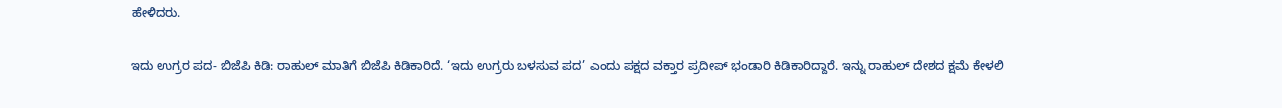ಹೇಳಿದರು.

ಇದು ಉಗ್ರರ ಪದ- ಬಿಜೆಪಿ ಕಿಡಿ: ರಾಹುಲ್‌ ಮಾತಿಗೆ ಬಿಜೆಪಿ ಕಿಡಿಕಾರಿದೆ. ‘ಇದು ಉಗ್ರರು ಬಳಸುವ ಪದ’ ಎಂದು ಪಕ್ಷದ ವಕ್ತಾರ ಪ್ರದೀಪ್‌ ಭಂಡಾರಿ ಕಿಡಿಕಾರಿದ್ದಾರೆ. ಇನ್ನು ರಾಹುಲ್‌ ದೇಶದ ಕ್ಷಮೆ ಕೇಳಲಿ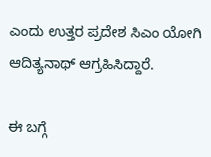ಎಂದು ಉತ್ತರ ಪ್ರದೇಶ ಸಿಎಂ ಯೋಗಿ ಆದಿತ್ಯನಾಥ್‌ ಆಗ್ರಹಿಸಿದ್ದಾರೆ.

ಈ ಬಗ್ಗೆ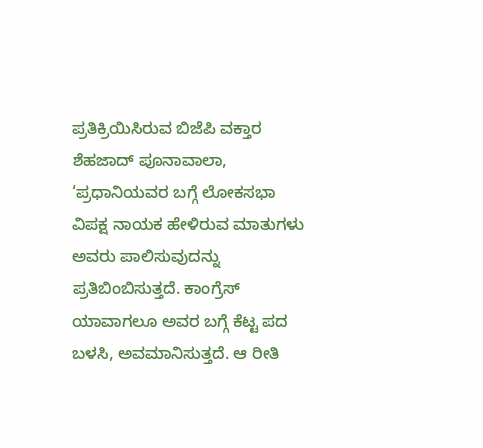ಪ್ರತಿಕ್ರಿಯಿಸಿರುವ ಬಿಜೆಪಿ ವಕ್ತಾರ ಶೆಹಜಾದ್‌ ಪೂನಾವಾಲಾ, ‘ಪ್ರಧಾನಿಯವರ ಬಗ್ಗೆ ಲೋಕಸಭಾ ವಿಪಕ್ಷ ನಾಯಕ ಹೇಳಿರುವ ಮಾತುಗಳು ಅವರು ಪಾಲಿಸುವುದನ್ನು ಪ್ರತಿಬಿಂಬಿಸುತ್ತದೆ. ಕಾಂಗ್ರೆಸ್‌ ಯಾವಾಗಲೂ ಅವರ ಬಗ್ಗೆ ಕೆಟ್ಟ ಪದ ಬಳಸಿ, ಅವಮಾನಿಸುತ್ತದೆ. ಆ ರೀತಿ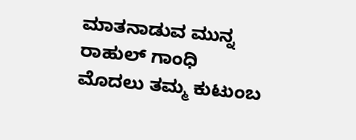ಮಾತನಾಡುವ ಮುನ್ನ ರಾಹುಲ್ ಗಾಂಧಿ ಮೊದಲು ತಮ್ಮ ಕುಟುಂಬ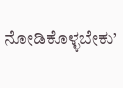ನೋಡಿಕೊಳ್ಳಬೇಕು’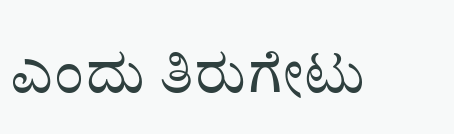ಎಂದು ತಿರುಗೇಟು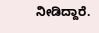ನೀಡಿದ್ದಾರೆ.